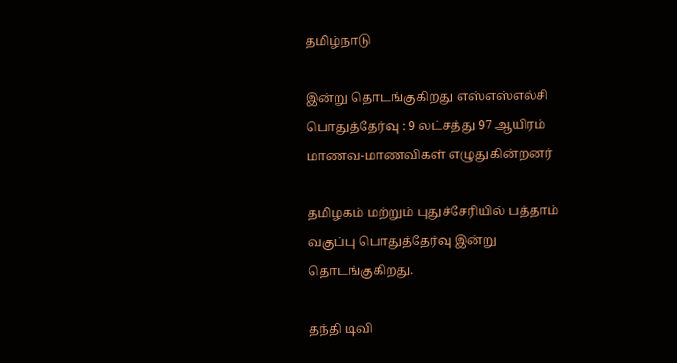தமிழ்நாடு

இன்று தொடங்குகிறது எஸ்எஸ்எல்சி பொதுத்தேர்வு : 9 லட்சத்து 97 ஆயிரம் மாணவ-மாணவிகள் எழுதுகின்றனர்

தமிழகம் மற்றும் புதுச்சேரியில் பத்தாம் வகுப்பு பொதுத்தேர்வு இன்று தொடங்குகிறது.

தந்தி டிவி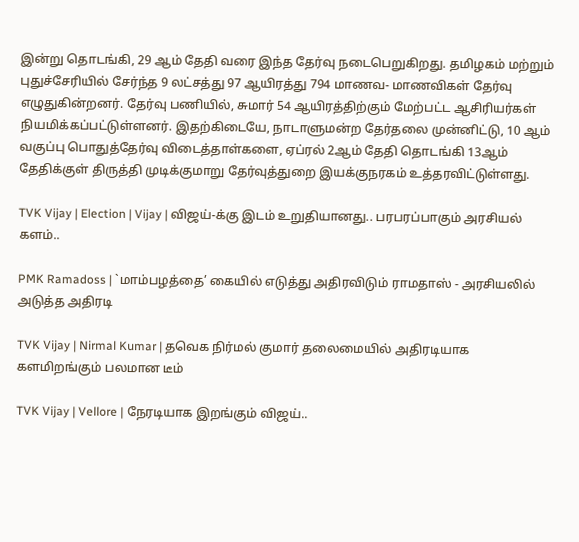இன்று தொடங்கி, 29 ஆம் தேதி வரை இந்த தேர்வு நடைபெறுகிறது. தமிழகம் மற்றும் புதுச்சேரியில் சேர்ந்த 9 லட்சத்து 97 ஆயிரத்து 794 மாணவ- மாணவிகள் தேர்வு எழுதுகின்றனர். தேர்வு பணியில், சுமார் 54 ஆயிரத்திற்கும் மேற்பட்ட ஆசிரியர்கள் நியமிக்கப்பட்டுள்ளனர். இதற்கிடையே, நாடாளுமன்ற தேர்தலை முன்னிட்டு, 10 ஆம் வகுப்பு பொதுத்தேர்வு விடைத்தாள்களை, ஏப்ரல் 2ஆம் தேதி தொடங்கி 13ஆம் தேதிக்குள் திருத்தி முடிக்குமாறு தேர்வுத்துறை இயக்குநரகம் உத்தரவிட்டுள்ளது.

TVK Vijay | Election | Vijay | விஜய்-க்கு இடம் உறுதியானது.. பரபரப்பாகும் அரசியல் களம்..

PMK Ramadoss | `மாம்பழத்தை’ கையில் எடுத்து அதிரவிடும் ராமதாஸ் - அரசியலில் அடுத்த அதிரடி

TVK Vijay | Nirmal Kumar | தவெக நிர்மல் குமார் தலைமையில் அதிரடியாக களமிறங்கும் பலமான டீம்

TVK Vijay | Vellore | நேரடியாக இறங்கும் விஜய்..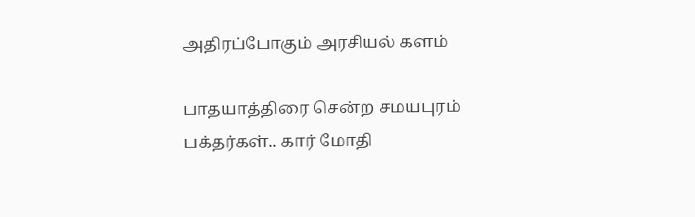அதிரப்போகும் அரசியல் களம்

பாதயாத்திரை சென்ற சமயபுரம் பக்தர்கள்.. கார் மோதி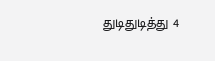துடிதுடித்து 4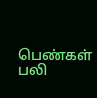பெண்கள் பலி